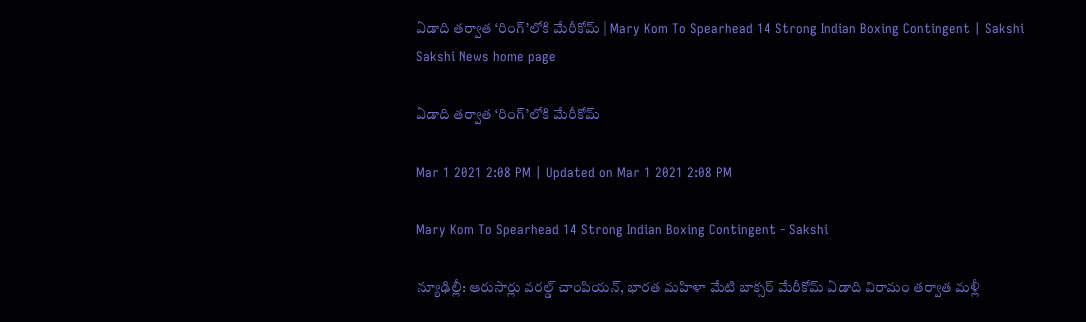ఏడాది తర్వాత ‘రింగ్‌’లోకి మేరీకోమ్‌ | Mary Kom To Spearhead 14 Strong Indian Boxing Contingent | Sakshi
Sakshi News home page

ఏడాది తర్వాత ‘రింగ్‌’లోకి మేరీకోమ్‌

Mar 1 2021 2:08 PM | Updated on Mar 1 2021 2:08 PM

Mary Kom To Spearhead 14 Strong Indian Boxing Contingent - Sakshi

న్యూఢిల్లీ: ఆరుసార్లు వరల్డ్‌ చాంపియన్, భారత మహిళా మేటి బాక్సర్‌ మేరీకోమ్‌ ఏడాది విరామం తర్వాత మళ్లీ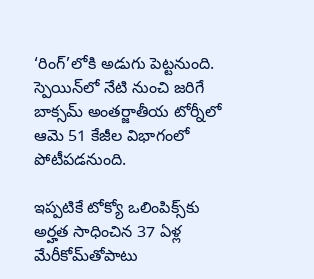‘రింగ్‌’లోకి అడుగు పెట్టనుంది. స్పెయిన్‌లో నేటి నుంచి జరిగే బాక్సమ్‌ అంతర్జాతీయ టోర్నీలో ఆమె 51 కేజీల విభాగంలో పోటీపడనుంది.

ఇప్పటికే టోక్యో ఒలింపిక్స్‌కు అర్హత సాధించిన 37 ఏళ్ల మేరీకోమ్‌తోపాటు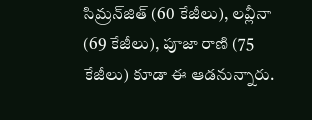సిమ్రన్‌జిత్‌ (60 కేజీలు), లవ్లీనా (69 కేజీలు), పూజా రాణి (75 కేజీలు) కూడా ఈ ఆడనున్నారు.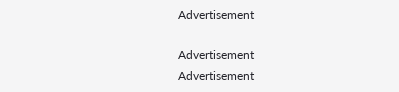Advertisement

Advertisement
Advertisement